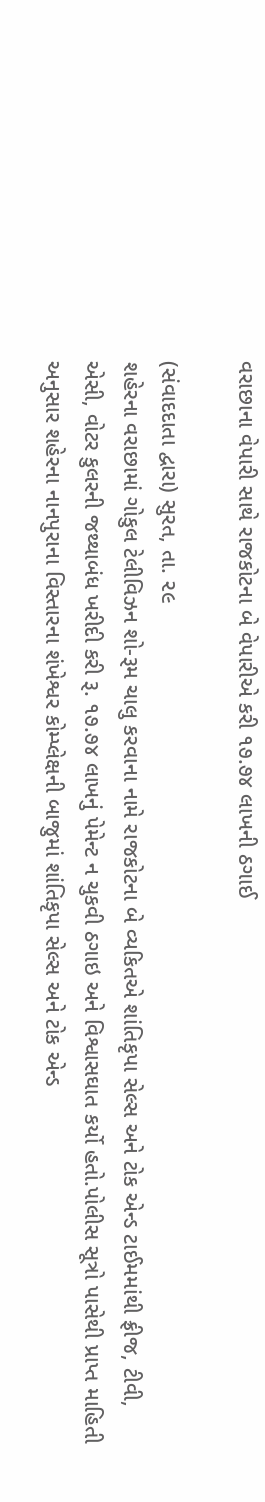વરાછાના વેપારી સાથે રાજકોટના બે વેપારીએ કરી ૧૭.૭૪ લાખની ઠગાઈ

(સંવાદદાતા દ્વારા) સુરત, તા. ૨૯
શહેરના વરાછામાં ગોકુલ ટેલીવિઝન શો-રૂમ ચાલુ કરવાના નામે રાજકોટના બે વ્યકિતએ શાંતિકૃપા સેલ્સ અને ટોક એન્ડ ટાઈમમાંથી ફ્રીજ, ટીવી, એસી, વોટર કુલરની જથ્થાબંધ ખરીદી કરી રૂ. ૧૭.૭૪ લાખનું પેમેન્ટ ન ચુકવી ઠગાઇ અને વિશ્વાસઘાત કર્યો હતો.પોલીસ સૂત્રો પાસેથી પ્રાપ્ત માહિતી અનુસાર શહેરના નાનપુરાના વિસ્તારના શંખેશ્વર કોમ્પ્લેક્ષની બાજુમાં શાંતિકૃપા સેલ્સ અને ટોક એન્ડ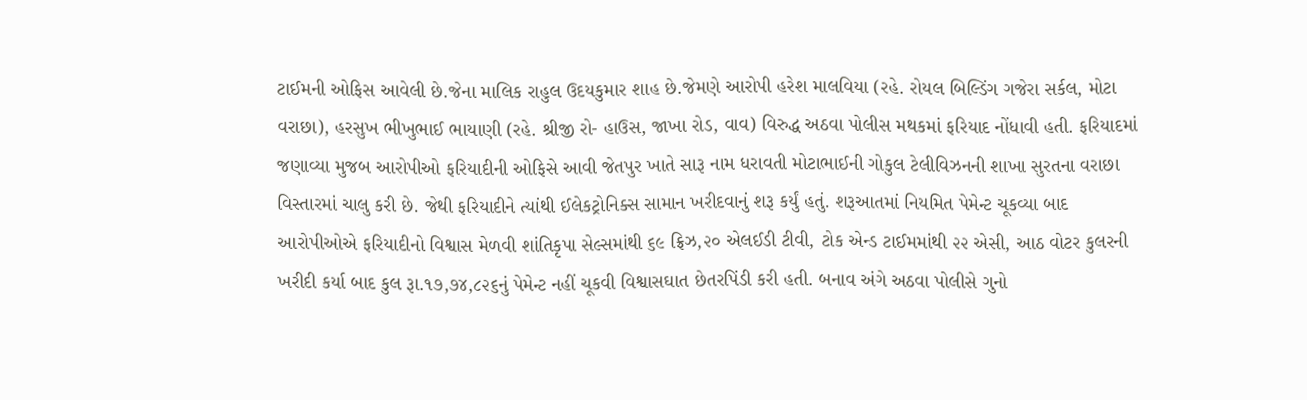ટાઈમની ઓફિસ આવેલી છે.જેના માલિક રાહુલ ઉદયકુમાર શાહ છે.જેમણે આરોપી હરેશ માલવિયા (રહે. રોયલ બિલ્ડિંગ ગજેરા સર્કલ, મોટા વરાછા), હરસુખ ભીખુભાઈ ભાયાણી (રહે. શ્રીજી રો- હાઉસ, જાખા રોડ, વાવ) વિરુદ્ધ અઠવા પોલીસ મથકમાં ફરિયાદ નોંધાવી હતી. ફરિયાદમાં જણાવ્યા મુજબ આરોપીઓ ફરિયાદીની ઓફિસે આવી જેતપુર ખાતે સારૂ નામ ધરાવતી મોટાભાઈની ગોકુલ ટેલીવિઝનની શાખા સુરતના વરાછા વિસ્તારમાં ચાલુ કરી છે. જેથી ફરિયાદીને ત્યાંથી ઈલેકટ્રોનિક્સ સામાન ખરીદવાનું શરૂ કર્યું હતું. શરૂઆતમાં નિયમિત પેમેન્ટ ચૂકવ્યા બાદ આરોપીઓએ ફરિયાદીનો વિશ્વાસ મેળવી શાંતિકૃપા સેલ્સમાંથી ૬૯ ફ્રિઝ,૨૦ એલઈડી ટીવી, ટોક એન્ડ ટાઈમમાંથી ૨૨ એસી, આઠ વોટર કુલરની ખરીદી કર્યા બાદ કુલ રૂા.૧૭,૭૪,૮૨૬નું પેમેન્ટ નહીં ચૂકવી વિશ્વાસઘાત છેતરપિંડી કરી હતી. બનાવ અંગે અઠવા પોલીસે ગુનો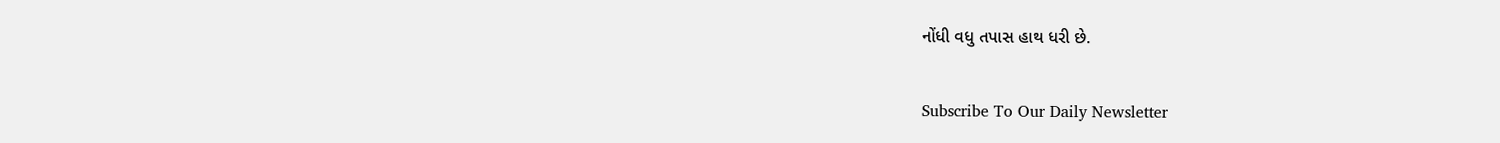નોંધી વધુ તપાસ હાથ ધરી છે.

Subscribe To Our Daily Newsletter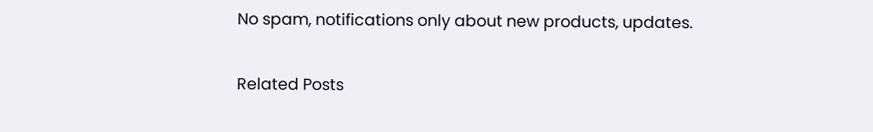No spam, notifications only about new products, updates.

Related Posts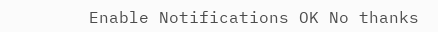Enable Notifications OK No thanks